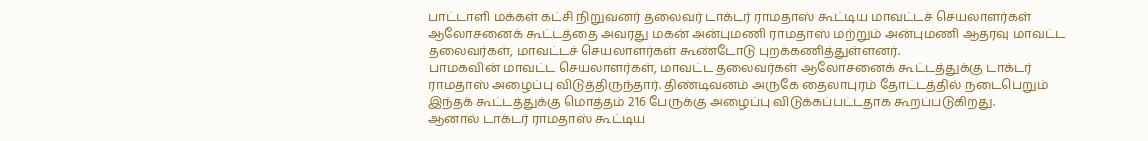பாட்டாளி மக்கள் கட்சி நிறுவனர் தலைவர் டாக்டர் ராமதாஸ் கூட்டிய மாவட்டச் செயலாளர்கள் ஆலோசனைக் கூட்டத்தை அவரது மகன் அன்புமணி ராமதாஸ் மற்றும் அன்புமணி ஆதரவு மாவட்ட தலைவர்கள், மாவட்டச் செயலாளர்கள் கூண்டோடு புறக்கணித்துள்ளனர்.
பாமகவின் மாவட்ட செயலாளர்கள், மாவட்ட தலைவர்கள் ஆலோசனைக் கூட்டத்துக்கு டாக்டர் ராமதாஸ் அழைப்பு விடுத்திருந்தார். திண்டிவனம் அருகே தைலாபுரம் தோட்டத்தில் நடைபெறும் இந்தக் கூட்டத்துக்கு மொத்தம் 216 பேருக்கு அழைப்பு விடுக்கப்பட்டதாக கூறப்படுகிறது.
ஆனால் டாக்டர் ராமதாஸ் கூட்டிய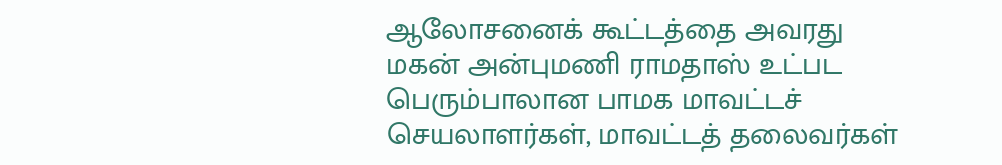ஆலோசனைக் கூட்டத்தை அவரது மகன் அன்புமணி ராமதாஸ் உட்பட பெரும்பாலான பாமக மாவட்டச் செயலாளர்கள், மாவட்டத் தலைவர்கள்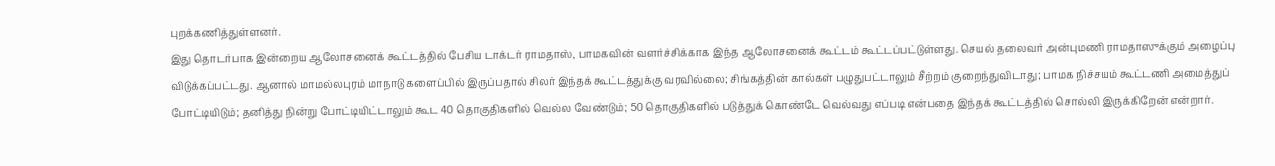புறக்கணித்துள்ளனர்.
இது தொடர்பாக இன்றைய ஆலோசனைக் கூட்டத்தில் பேசிய டாக்டர் ராமதாஸ், பாமகவின் வளர்ச்சிக்காக இந்த ஆலோசனைக் கூட்டம் கூட்டப்பட்டுள்ளது. செயல் தலைவர் அன்புமணி ராமதாஸுக்கும் அழைப்பு விடுக்கப்பட்டது. ஆனால் மாமல்லபுரம் மாநாடு களைப்பில் இருப்பதால் சிலர் இந்தக் கூட்டத்துக்கு வரவில்லை; சிங்கத்தின் கால்கள் பழுதுபட்டாலும் சீற்றம் குறைந்துவிடாது; பாமக நிச்சயம் கூட்டணி அமைத்துப் போட்டியிடும்; தனித்து நின்று போட்டியிட்டாலும் கூட 40 தொகுதிகளில் வெல்ல வேண்டும்; 50 தொகுதிகளில் படுத்துக் கொண்டே வெல்வது எப்படி என்பதை இந்தக் கூட்டத்தில் சொல்லி இருக்கிறேன் என்றார்.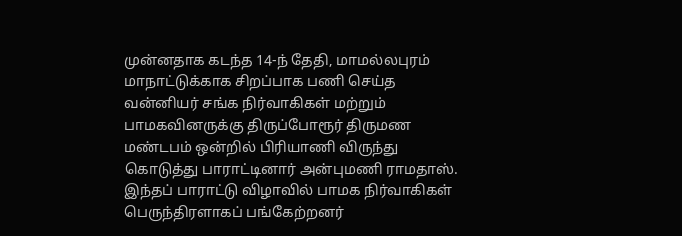முன்னதாக கடந்த 14-ந் தேதி, மாமல்லபுரம் மாநாட்டுக்காக சிறப்பாக பணி செய்த வன்னியர் சங்க நிர்வாகிகள் மற்றும் பாமகவினருக்கு திருப்போரூர் திருமண மண்டபம் ஒன்றில் பிரியாணி விருந்து கொடுத்து பாராட்டினார் அன்புமணி ராமதாஸ். இந்தப் பாராட்டு விழாவில் பாமக நிர்வாகிகள் பெருந்திரளாகப் பங்கேற்றனர்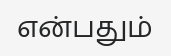என்பதும்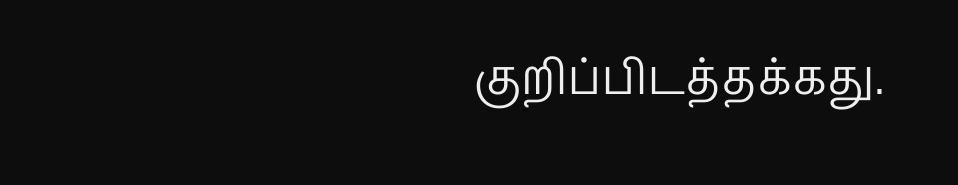குறிப்பிடத்தக்கது.